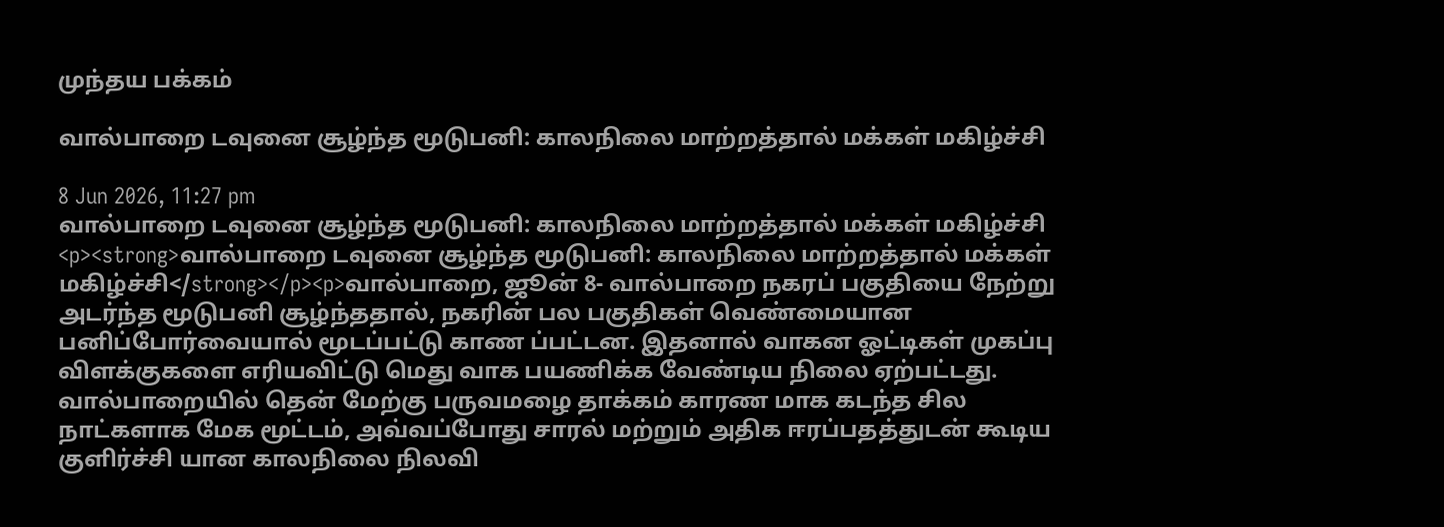முந்தய பக்கம்

வால்பாறை டவுனை சூழ்ந்த மூடுபனி: காலநிலை மாற்றத்தால் மக்கள் மகிழ்ச்சி

8 Jun 2026, 11:27 pm
வால்பாறை டவுனை சூழ்ந்த மூடுபனி: காலநிலை மாற்றத்தால் மக்கள் மகிழ்ச்சி
<p><strong>வால்பாறை டவுனை சூழ்ந்த மூடுபனி: காலநிலை மாற்றத்தால் மக்கள் மகிழ்ச்சி</strong></p><p>வால்பாறை, ஜூன் 8- வால்பாறை நகரப் பகுதியை நேற்று அடர்ந்த மூடுபனி சூழ்ந்ததால், நகரின் பல பகுதிகள் வெண்மையான பனிப்போர்வையால் மூடப்பட்டு காண ப்பட்டன. இதனால் வாகன ஓட்டிகள் முகப்பு விளக்குகளை எரியவிட்டு மெது வாக பயணிக்க வேண்டிய நிலை ஏற்பட்டது. வால்பாறையில் தென் மேற்கு பருவமழை தாக்கம் காரண மாக கடந்த சில நாட்களாக மேக மூட்டம், அவ்வப்போது சாரல் மற்றும் அதிக ஈரப்பதத்துடன் கூடிய குளிர்ச்சி யான காலநிலை நிலவி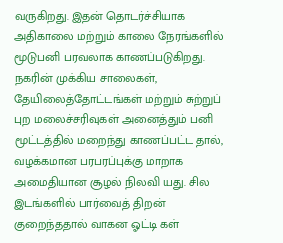வருகிறது. இதன் தொடர்ச்சியாக அதிகாலை மற்றும் காலை நேரங்களில் மூடுபனி பரவலாக காணப்படுகிறது. நகரின் முக்கிய சாலைகள், தேயிலைத்தோட்டங்கள் மற்றும் சுற்றுப் புற மலைச்சரிவுகள் அனைத்தும் பனி மூட்டத்தில் மறைந்து காணப்பட்ட தால், வழக்கமான பரபரப்புக்கு மாறாக அமைதியான சூழல் நிலவி யது. சில இடங்களில் பார்வைத் திறன் குறைந்ததால் வாகன ஓட்டி கள்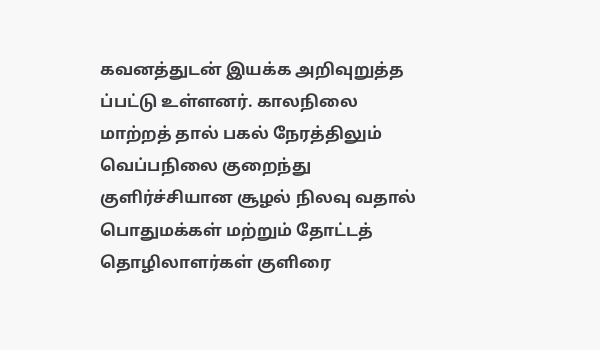கவனத்துடன் இயக்க அறிவுறுத்த ப்பட்டு உள்ளனர். காலநிலை மாற்றத் தால் பகல் நேரத்திலும் வெப்பநிலை குறைந்து குளிர்ச்சியான சூழல் நிலவு வதால் பொதுமக்கள் மற்றும் தோட்டத் தொழிலாளர்கள் குளிரை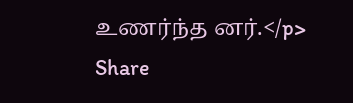உணர்ந்த னர்.</p>
Share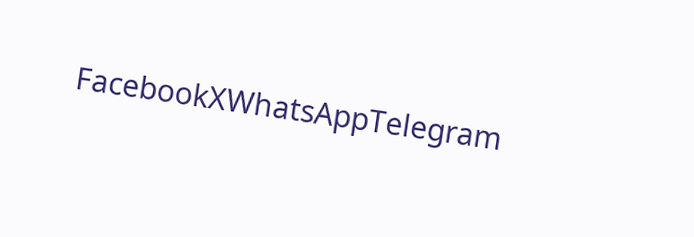FacebookXWhatsAppTelegram